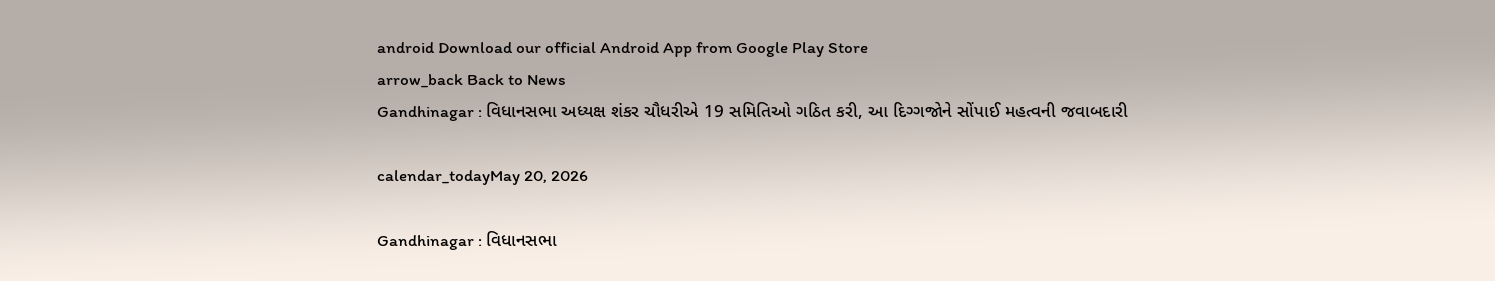android Download our official Android App from Google Play Store
arrow_back Back to News
Gandhinagar : વિધાનસભા અધ્યક્ષ શંકર ચૌધરીએ 19 સમિતિઓ ગઠિત કરી, આ દિગ્ગજોને સોંપાઈ મહત્વની જવાબદારી

calendar_todayMay 20, 2026

Gandhinagar : વિધાનસભા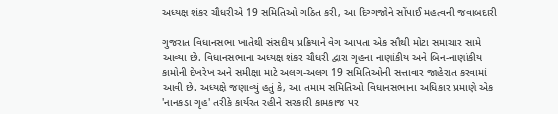અધ્યક્ષ શંકર ચૌધરીએ 19 સમિતિઓ ગઠિત કરી, આ દિગ્ગજોને સોંપાઈ મહત્વની જવાબદારી

ગુજરાત વિધાનસભા ખાતેથી સંસદીય પ્રક્રિયાને વેગ આપતા એક સૌથી મોટા સમાચાર સામે આવ્યા છે. વિધાનસભાના અધ્યક્ષ શંકર ચૌધરી દ્વારા ગૃહના નાણાંકીય અને બિન-નાણાંકીય કામોની દેખરેખ અને સમીક્ષા માટે અલગ-અલગ 19 સમિતિઓની સત્તાવાર જાહેરાત કરવામાં આવી છે. અધ્યક્ષે જણાવ્યું હતું કે, આ તમામ સમિતિઓ વિધાનસભાના અધિકાર પ્રમાણે એક 'નાનકડા ગૃહ' તરીકે કાર્યરત રહીને સરકારી કામકાજ પર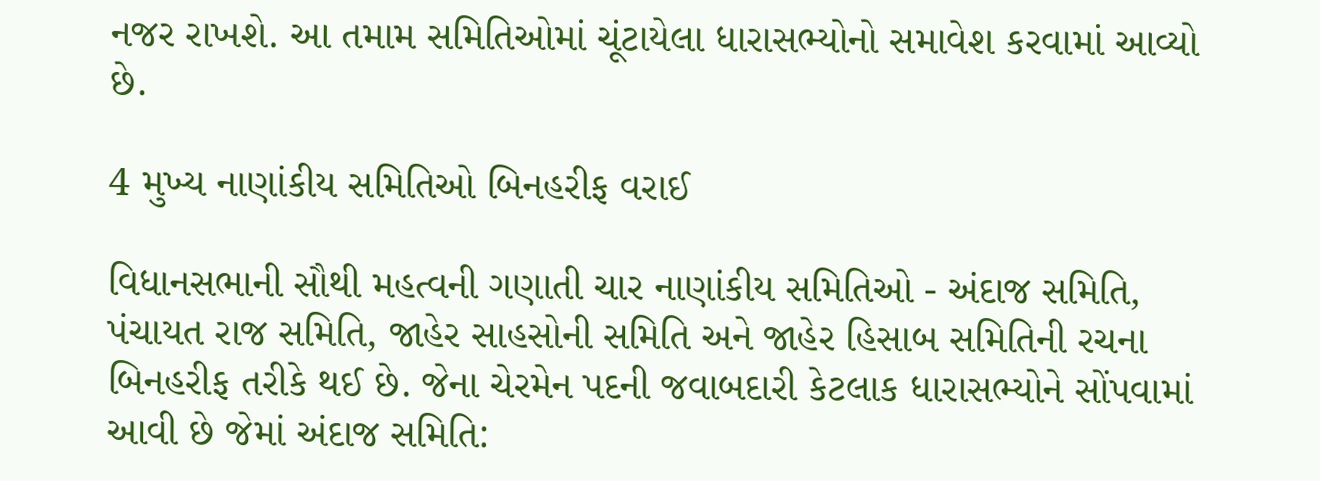નજર રાખશે. આ તમામ સમિતિઓમાં ચૂંટાયેલા ધારાસભ્યોનો સમાવેશ કરવામાં આવ્યો છે.

4 મુખ્ય નાણાંકીય સમિતિઓ બિનહરીફ વરાઈ

વિધાનસભાની સૌથી મહત્વની ગણાતી ચાર નાણાંકીય સમિતિઓ - અંદાજ સમિતિ, પંચાયત રાજ સમિતિ, જાહેર સાહસોની સમિતિ અને જાહેર હિસાબ સમિતિની રચના બિનહરીફ તરીકે થઈ છે. જેના ચેરમેન પદની જવાબદારી કેટલાક ધારાસભ્યોને સોંપવામાં આવી છે જેમાં અંદાજ સમિતિ: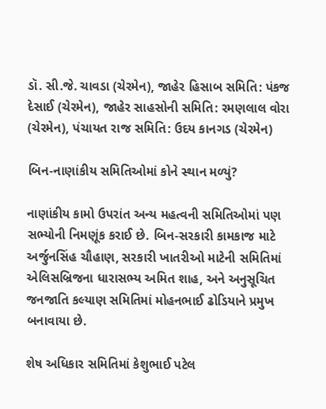ડૉ. સી.જે. ચાવડા (ચેરમેન), જાહેર હિસાબ સમિતિ: પંકજ દેસાઈ (ચેરમેન), જાહેર સાહસોની સમિતિ: રમણલાલ વોરા (ચેરમેન), પંચાયત રાજ સમિતિ: ઉદય કાનગડ (ચેરમેન)

બિન-નાણાંકીય સમિતિઓમાં કોને સ્થાન મળ્યું?

નાણાંકીય કામો ઉપરાંત અન્ય મહત્વની સમિતિઓમાં પણ સભ્યોની નિમણૂંક કરાઈ છે. બિન-સરકારી કામકાજ માટે અર્જુનસિંહ ચૌહાણ, સરકારી ખાતરીઓ માટેની સમિતિમાં એલિસબ્રિજના ધારાસભ્ય અમિત શાહ, અને અનુસૂચિત જનજાતિ કલ્યાણ સમિતિમાં મોહનભાઈ ઢોડિયાને પ્રમુખ બનાવાયા છે.

શેષ અધિકાર સમિતિમાં કેશુભાઈ પટેલ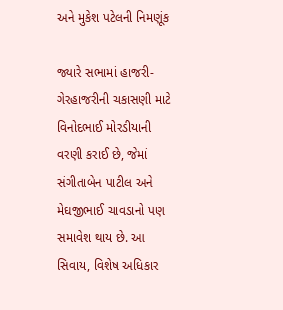અને મુકેશ પટેલની નિમણૂંક

જ્યારે સભામાં હાજરી-ગેરહાજરીની ચકાસણી માટે વિનોદભાઈ મોરડીયાની વરણી કરાઈ છે, જેમાં સંગીતાબેન પાટીલ અને મેઘજીભાઈ ચાવડાનો પણ સમાવેશ થાય છે. આ સિવાય, વિશેષ અધિકાર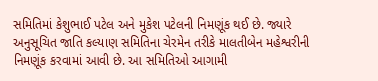સમિતિમાં કેશુભાઈ પટેલ અને મુકેશ પટેલની નિમણૂંક થઈ છે. જ્યારે અનુસૂચિત જાતિ કલ્યાણ સમિતિના ચેરમેન તરીકે માલતીબેન મહેશ્વરીની નિમણૂંક કરવામાં આવી છે. આ સમિતિઓ આગામી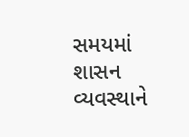સમયમાં શાસન વ્યવસ્થાને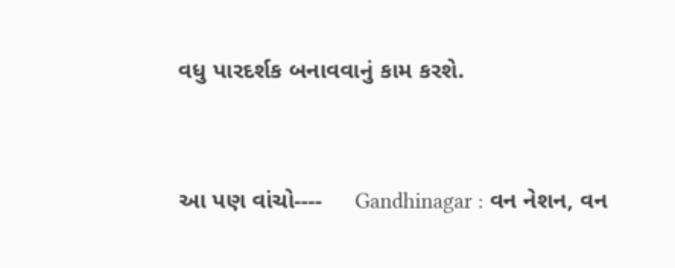વધુ પારદર્શક બનાવવાનું કામ કરશે.


આ પણ વાંચો----     Gandhinagar : વન નેશન, વન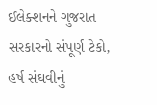ઈલેક્શનને ગુજરાત સરકારનો સંપૂર્ણ ટેકો, હર્ષ સંઘવીનું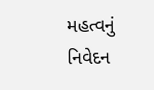મહત્વનું નિવેદન